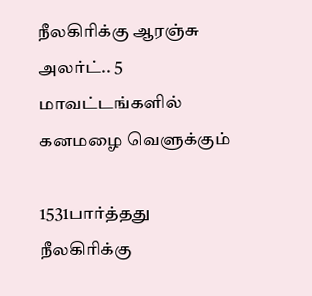நீலகிரிக்கு ஆரஞ்சு அலர்ட்.. 5 மாவட்டங்களில் கனமழை வெளுக்கும்

1531பார்த்தது
நீலகிரிக்கு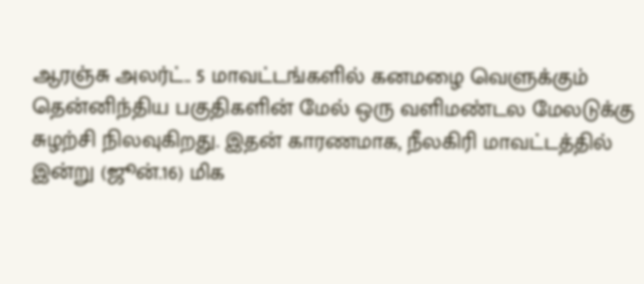ஆரஞ்சு அலர்ட்.. 5 மாவட்டங்களில் கனமழை வெளுக்கும்
தென்னிந்திய பகுதிகளின் மேல் ஒரு வளிமண்டல மேலடுக்கு சுழற்சி நிலவுகிறது. இதன் காரணமாக, நீலகிரி மாவட்டத்தில் இன்று (ஜூன்.16) மிக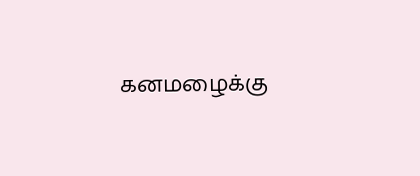கனமழைக்கு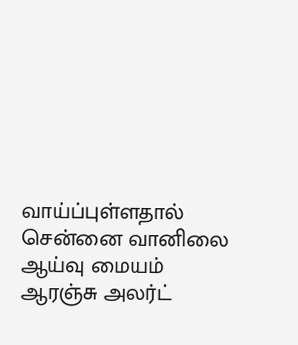வாய்ப்புள்ளதால் சென்னை வானிலை ஆய்வு மையம் ஆரஞ்சு அலர்ட்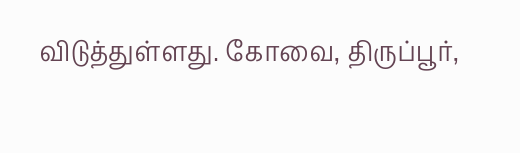விடுத்துள்ளது. கோவை, திருப்பூர்,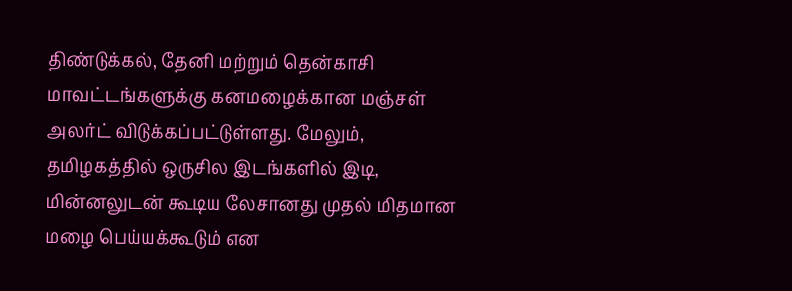திண்டுக்கல், தேனி மற்றும் தென்காசி மாவட்டங்களுக்கு கனமழைக்கான மஞ்சள் அலர்ட் விடுக்கப்பட்டுள்ளது. மேலும், தமிழகத்தில் ஒருசில இடங்களில் இடி, மின்னலுடன் கூடிய லேசானது முதல் மிதமான மழை பெய்யக்கூடும் என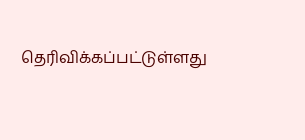தெரிவிக்கப்பட்டுள்ளது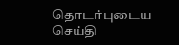தொடர்புடைய செய்தி